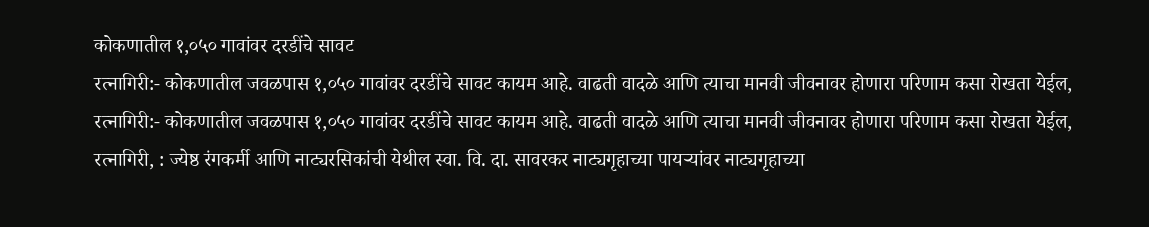कोकणातील १,०५० गावांवर दरडींचे सावट
रत्नागिरी:- कोकणातील जवळपास १,०५० गावांवर दरडींचे सावट कायम आहे. वाढती वादळे आणि त्याचा मानवी जीवनावर होणारा परिणाम कसा रोखता येईल,
रत्नागिरी:- कोकणातील जवळपास १,०५० गावांवर दरडींचे सावट कायम आहे. वाढती वादळे आणि त्याचा मानवी जीवनावर होणारा परिणाम कसा रोखता येईल,
रत्नागिरी, : ज्येष्ठ रंगकर्मी आणि नाट्यरसिकांची येथील स्वा. वि. दा. सावरकर नाट्यगृहाच्या पायऱ्यांवर नाट्यगृहाच्या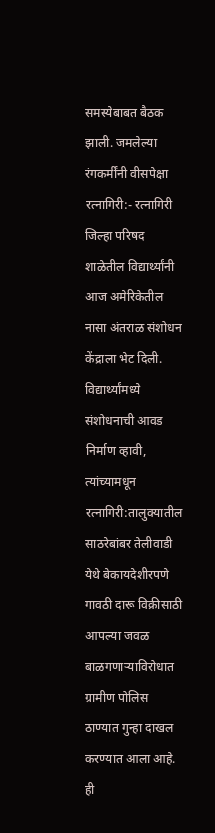समस्येबाबत बैठक झाली. जमलेल्या रंगकर्मींनी वीसपेक्षा
रत्नागिरी:- रत्नागिरी जिल्हा परिषद शाळेतील विद्यार्थ्यांनी आज अमेरिकेतील नासा अंतराळ संशोधन केंद्राला भेट दिली. विद्यार्थ्यांमध्ये संशोधनाची आवड निर्माण व्हावी, त्यांच्यामधून
रत्नागिरी:तालुक्यातील साठरेबांबर तेलीवाडी येथे बेकायदेशीरपणे गावठी दारू विक्रीसाठी आपल्या जवळ बाळगणाऱ्याविरोधात ग्रामीण पोलिस ठाण्यात गुन्हा दाखल करण्यात आला आहे. ही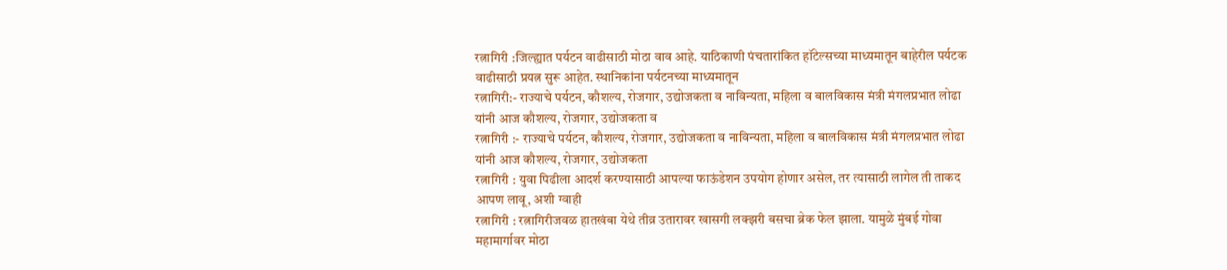रत्नागिरी :जिल्ह्यात पर्यटन वाढीसाठी मोठा वाव आहे. याठिकाणी पंचतारांकित हॉटेल्सच्या माध्यमातून बाहेरील पर्यटक वाढीसाठी प्रयत्न सुरू आहेत. स्थानिकांना पर्यटनच्या माध्यमातून
रत्नागिरी:- राज्याचे पर्यटन, कौशल्य, रोजगार, उद्योजकता व नाविन्यता, महिला व बालविकास मंत्री मंगलप्रभात लोढा यांनी आज कौशल्य, रोजगार, उद्योजकता व
रत्नागिरी :- राज्याचे पर्यटन, कौशल्य, रोजगार, उद्योजकता व नाविन्यता, महिला व बालविकास मंत्री मंगलप्रभात लोढा यांनी आज कौशल्य, रोजगार, उद्योजकता
रत्नागिरी : युवा पिढीला आदर्श करण्यासाठी आपल्या फाऊंडेशन उपयोग होणार असेल, तर त्यासाठी लागेल ती ताकद आपण लावू, अशी ग्वाही
रत्नागिरी : रत्नागिरीजवळ हातखंबा येथे तीव्र उतारावर खासगी लक्झरी बसचा ब्रेक फेल झाला. यामुळे मुंबई गोवा महामार्गावर मोठा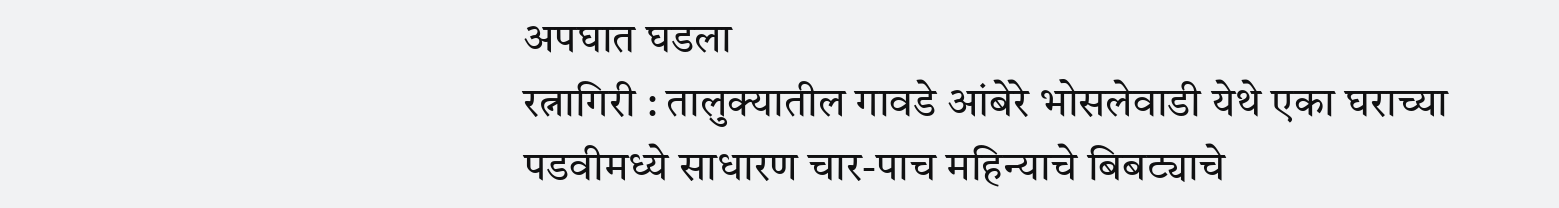अपघात घडला
रत्नागिरी : तालुक्यातील गावडे आंबेरे भोसलेवाडी येथे एका घराच्या पडवीमध्ये साधारण चार-पाच महिन्याचे बिबट्याचे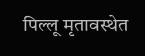पिल्लू मृतावस्थेत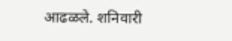आढळले. शनिवारी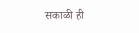सकाळी ही